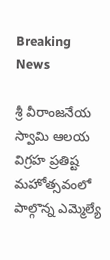Breaking News

శ్రీ వీరాంజనేయ స్వామి ఆలయ విగ్రహ ప్రతిష్ట మహోత్సవంలో పాల్గొన్న ఎమ్మెల్యే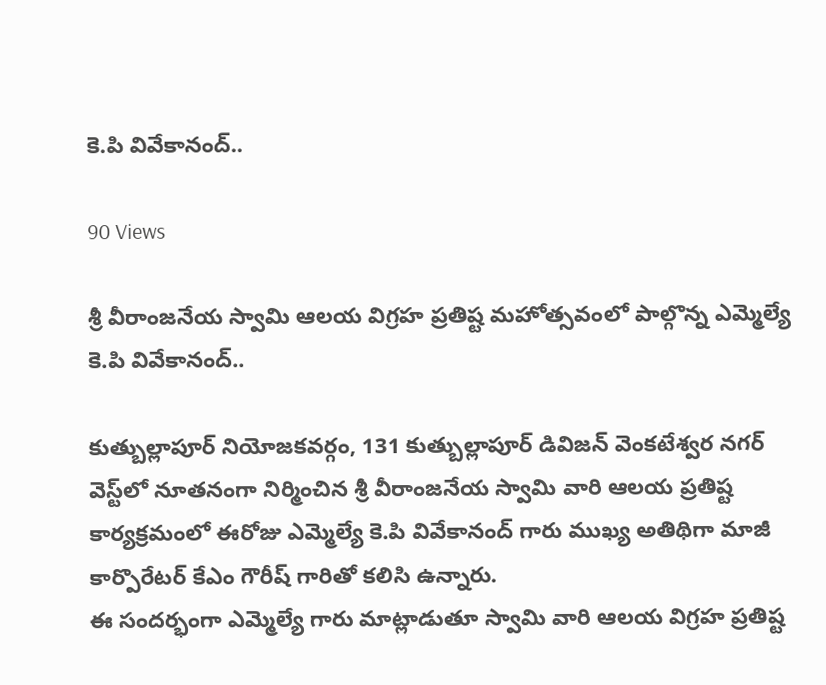కె.పి వివేకానంద్..

90 Views

శ్రీ వీరాంజనేయ స్వామి ఆలయ విగ్రహ ప్రతిష్ట మహోత్సవంలో పాల్గొన్న ఎమ్మెల్యే కె.పి వివేకానంద్..

కుత్బుల్లాపూర్ నియోజకవర్గం, 131 కుత్బుల్లాపూర్ డివిజన్ వెంకటేశ్వర నగర్ వెస్ట్‌లో నూతనంగా నిర్మించిన శ్రీ వీరాంజనేయ స్వామి వారి ఆలయ ప్రతిష్ట కార్యక్రమంలో ఈరోజు ఎమ్మెల్యే కె.పి వివేకానంద్ గారు ముఖ్య అతిథిగా మాజీ కార్పొరేటర్ కేఎం గౌరీష్ గారితో కలిసి ఉన్నారు.
ఈ సందర్భంగా ఎమ్మెల్యే గారు మాట్లాడుతూ స్వామి వారి ఆలయ విగ్రహ ప్రతిష్ట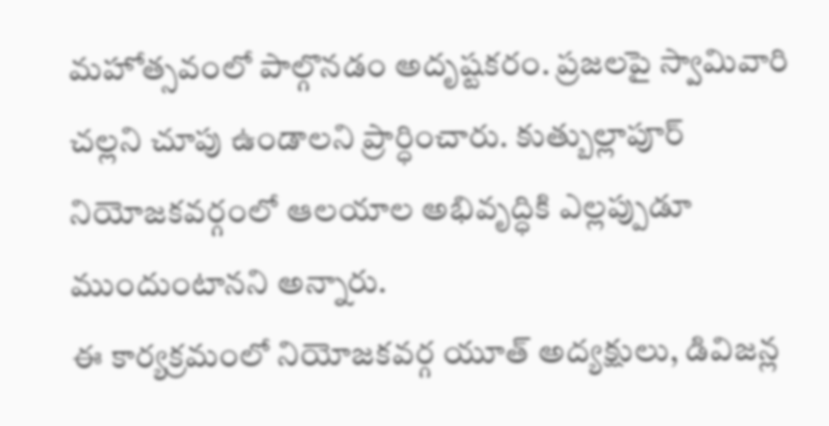మహోత్సవంలో పాల్గొనడం అదృష్టకరం. ప్రజలపై స్వామివారి చల్లని చూపు ఉండాలని ప్రార్ధించారు. కుత్బుల్లాపూర్ నియోజకవర్గంలో ఆలయాల అభివృద్ధికి ఎల్లప్పుడూ ముందుంటానని అన్నారు.
ఈ కార్యక్రమంలో నియోజకవర్గ యూత్ అద్యక్షులు, డివిజన్ల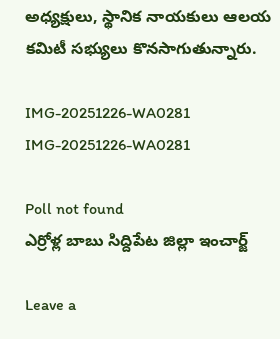అధ్యక్షులు, స్థానిక నాయకులు ఆలయ కమిటీ సభ్యులు కొనసాగుతున్నారు.

IMG-20251226-WA0281
IMG-20251226-WA0281

Poll not found
ఎర్రోళ్ల బాబు సిద్దిపేట జిల్లా ఇంచార్జ్

Leave a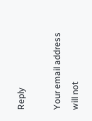Reply

Your email address will not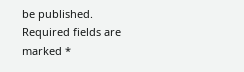be published. Required fields are marked *